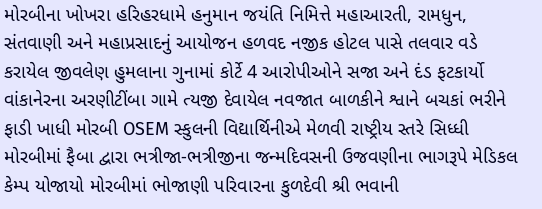મોરબીના ખોખરા હરિહરધામે હનુમાન જયંતિ નિમિત્તે મહાઆરતી, રામધુન, સંતવાણી અને મહાપ્રસાદનું આયોજન હળવદ નજીક હોટલ પાસે તલવાર વડે કરાયેલ જીવલેણ હુમલાના ગુનામાં કોર્ટે 4 આરોપીઓને સજા અને દંડ ફટકાર્યો વાંકાનેરના અરણીટીંબા ગામે ત્યજી દેવાયેલ નવજાત બાળકીને શ્વાને બચકાં ભરીને ફાડી ખાધી મોરબી OSEM સ્કુલની વિદ્યાર્થિનીએ મેળવી રાષ્ટ્રીય સ્તરે સિધ્ધી મોરબીમાં ફૈબા દ્વારા ભત્રીજા-ભત્રીજીના જન્મદિવસની ઉજવણીના ભાગરૂપે મેડિકલ કેમ્પ યોજાયો મોરબીમાં ભોજાણી પરિવારના કુળદેવી શ્રી ભવાની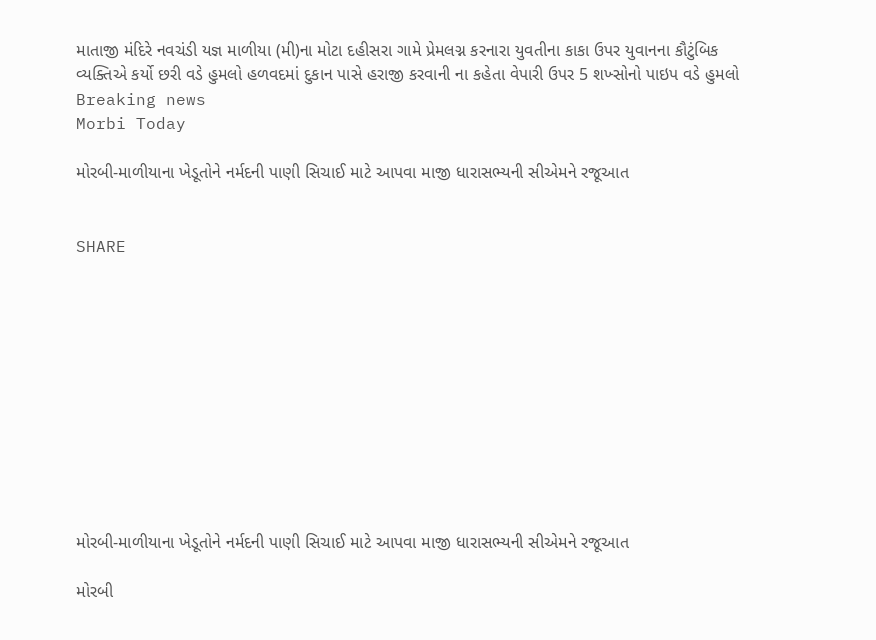માતાજી મંદિરે નવચંડી યજ્ઞ માળીયા (મી)ના મોટા દહીસરા ગામે પ્રેમલગ્ન કરનારા યુવતીના કાકા ઉપર યુવાનના કૌટુંબિક વ્યક્તિએ કર્યો છરી વડે હુમલો હળવદમાં દુકાન પાસે હરાજી કરવાની ના કહેતા વેપારી ઉપર 5 શખ્સોનો પાઇપ વડે હુમલો
Breaking news
Morbi Today

મોરબી-માળીયાના ખેડૂતોને નર્મદની પાણી સિચાઈ માટે આપવા માજી ધારાસભ્યની સીએમને રજૂઆત


SHARE











મોરબી-માળીયાના ખેડૂતોને નર્મદની પાણી સિચાઈ માટે આપવા માજી ધારાસભ્યની સીએમને રજૂઆત

મોરબી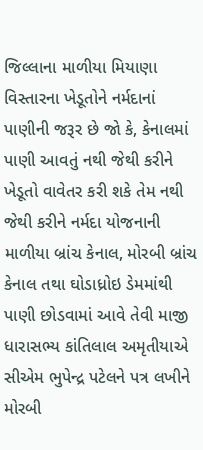જિલ્લાના માળીયા મિયાણા વિસ્તારના ખેડૂતોને નર્મદાનાં પાણીની જરૂર છે જો કે, કેનાલમાં પાણી આવતું નથી જેથી કરીને ખેડૂતો વાવેતર કરી શકે તેમ નથી જેથી કરીને નર્મદા યોજનાની માળીયા બ્રાંચ કેનાલ, મોરબી બ્રાંચ કેનાલ તથા ઘોડાધ્રોઇ ડેમમાંથી પાણી છોડવામાં આવે તેવી માજી ધારાસભ્ય કાંતિલાલ અમૃતીયાએ સીએમ ભુપેન્દ્ર પટેલને પત્ર લખીને મોરબી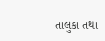તાલુકા તથા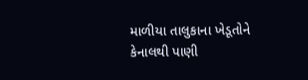માળીયા તાલુકાના ખેડૂતોને કેનાલથી પાણી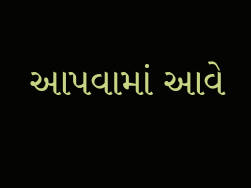આપવામાં આવે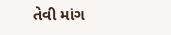તેવી માંગ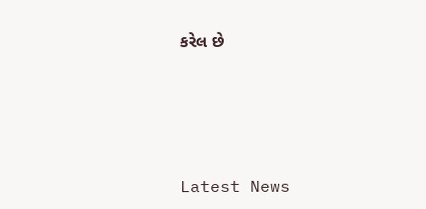કરેલ છે






Latest News